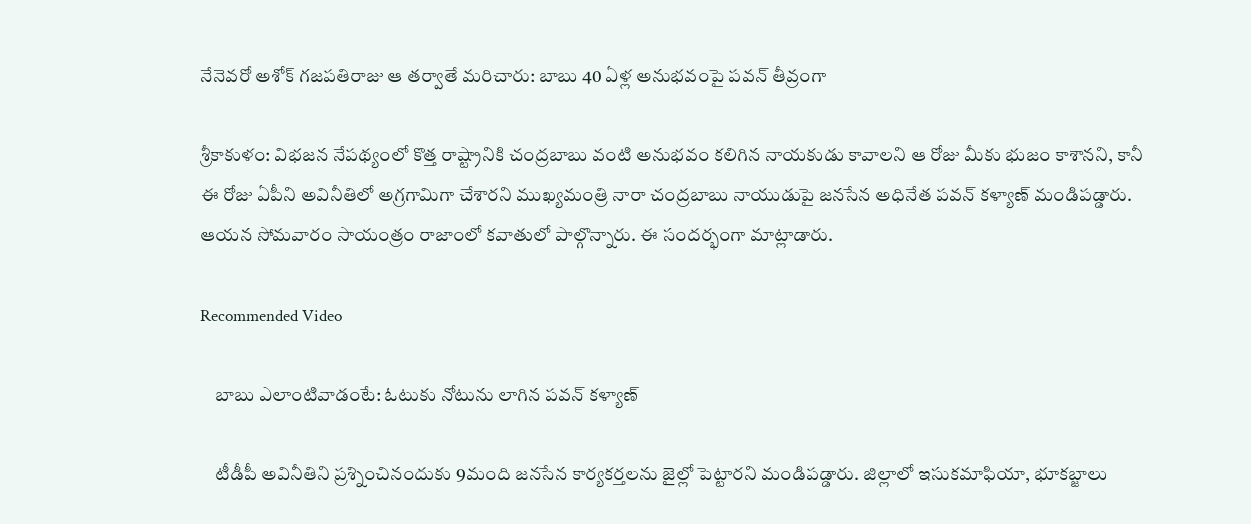నేనెవరో అశోక్ గజపతిరాజు ఆ తర్వాతే మరిచారు: బాబు 40 ఏళ్ల అనుభవంపై పవన్ తీవ్రంగా

శ్రీకాకుళం: విభజన నేపథ్యంలో కొత్త రాష్ట్రానికి చంద్రబాబు వంటి అనుభవం కలిగిన నాయకుడు కావాలని ఆ రోజు మీకు భుజం కాశానని, కానీ ఈ రోజు ఏపీని అవినీతిలో అగ్రగామిగా చేశారని ముఖ్యమంత్రి నారా చంద్రబాబు నాయుడుపై జనసేన అధినేత పవన్ కళ్యాణ్ మండిపడ్డారు. ఆయన సోమవారం సాయంత్రం రాజాంలో కవాతులో పాల్గొన్నారు. ఈ సందర్భంగా మాట్లాడారు.

Recommended Video

    బాబు ఎలాంటివాడంటే: ఓటుకు నోటును లాగిన పవన్ కళ్యాణ్

    టీడీపీ అవినీతిని ప్రశ్నించినందుకు 9మంది జనసేన కార్యకర్తలను జైల్లో పెట్టారని మండిపడ్డారు. జిల్లాలో ఇసుకమాఫియా, భూకబ్జాలు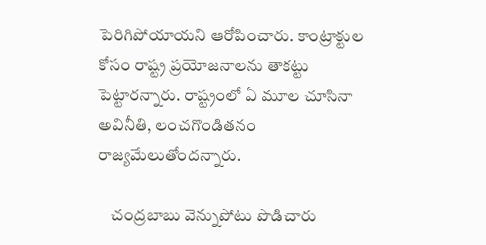పెరిగిపోయాయని ఆరోపించారు. కాంట్రాక్టుల కోసం రాష్ట్ర ప్రయోజనాలను తాకట్టు పెట్టారన్నారు. రాష్ట్రంలో ఏ మూల చూసినా అవినీతి, లంచగొండితనం రాజ్యమేలుతోందన్నారు.

    చంద్రబాబు వెన్నుపోటు పొడిచారు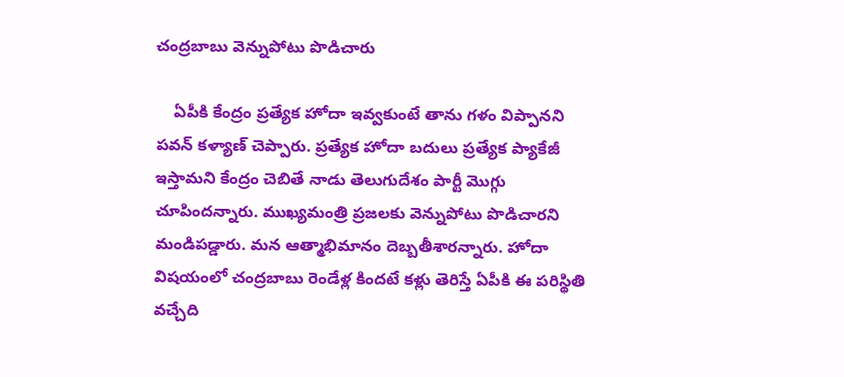చంద్రబాబు వెన్నుపోటు పొడిచారు

    ఏపీకి కేంద్రం ప్రత్యేక హోదా ఇవ్వకుంటే తాను గళం విప్పానని పవన్ కళ్యాణ్ చెప్పారు. ప్రత్యేక హోదా బదులు ప్రత్యేక ప్యాకేజీ ఇస్తామని కేంద్రం చెబితే నాడు తెలుగుదేశం పార్టీ మొగ్గు చూపిందన్నారు. ముఖ్యమంత్రి ప్రజలకు వెన్నుపోటు పొడిచారని మండిపడ్డారు. మన ఆత్మాభిమానం దెబ్బతీశారన్నారు. హోదా విషయంలో చంద్రబాబు రెండేళ్ల కిందటే కళ్లు తెరిస్తే ఏపీకి ఈ పరిస్థితి వచ్చేది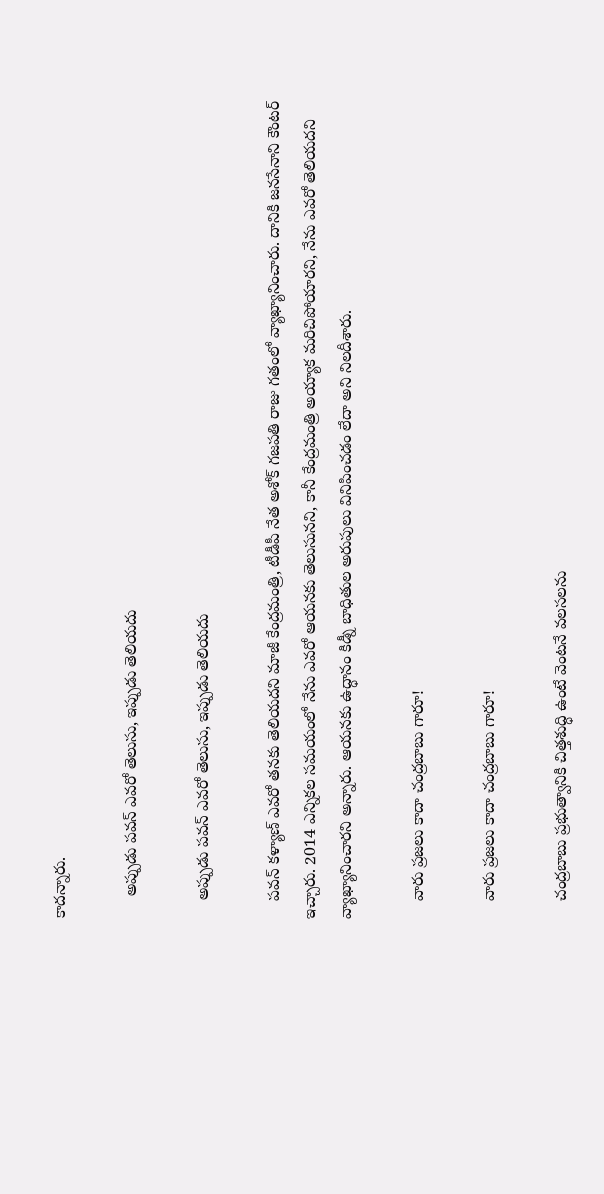కాదన్నారు.

     అప్పుడు పవన్ ఎవరో తెలుసు, ఇప్పుడు తెలియదు

    అప్పుడు పవన్ ఎవరో తెలుసు, ఇప్పుడు తెలియదు

    పవన్ కళ్యాణ్ ఎవరో తనకు తెలియదని మాజీ కేంద్రమంత్రి, టీడీపీ నేత అశోక్ గజపతి రాజు గతంలో వ్యాఖ్యానించారు. దానికి జనసేనాని కౌంటర్ ఇచ్చారు. 2014 ఎన్నికల సమయంలో నేను ఎవరో ఆయనకు తెలుసునని, కానీ కేంద్రమంత్రి అయ్యాక మరిచిపోయారని, నేను ఎవరో తెలియదని వ్యాఖ్యానించారని అన్నారు. ఆయనకు ఉద్ధానం కిడ్నీ బాధితుల అరుపులు వినిపించడం లేదా అని నిలదీశారు.

    వారు ప్రజలు కాదా చంద్రబాబు గారూ!

    వారు ప్రజలు కాదా చంద్రబాబు గారూ!

    చంద్రబాబు ప్రభుత్వానికి చిత్తశుద్ధి ఉంటే వెంటనే వలసలను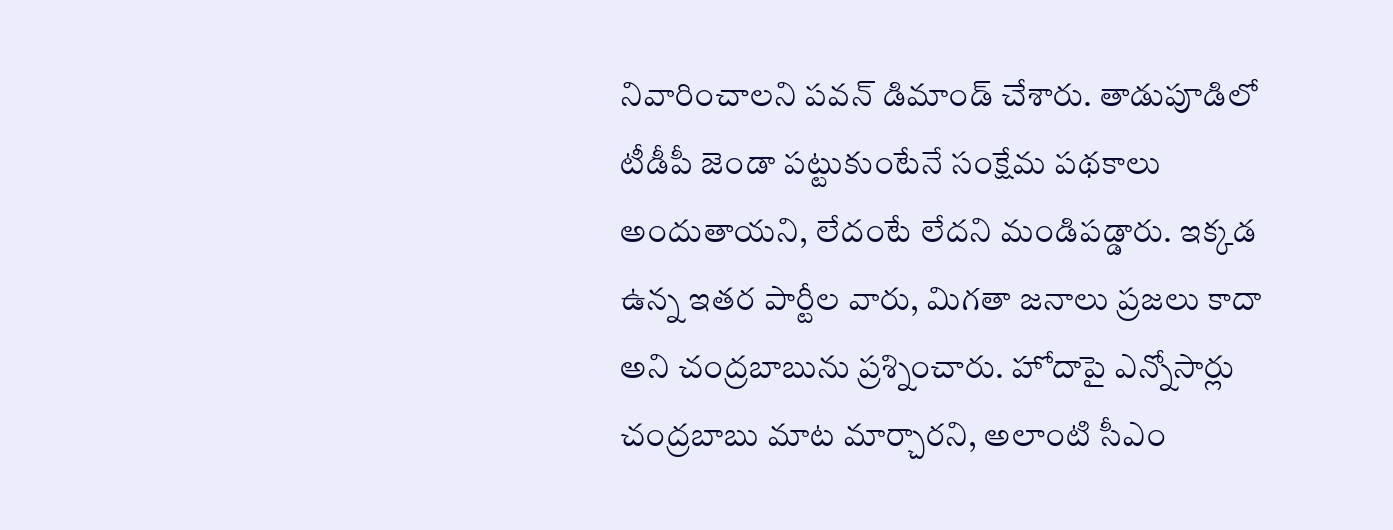నివారించాలని పవన్ డిమాండ్ చేశారు. తాడుపూడిలో టీడీపీ జెండా పట్టుకుంటేనే సంక్షేమ పథకాలు అందుతాయని, లేదంటే లేదని మండిపడ్డారు. ఇక్కడ ఉన్న ఇతర పార్టీల వారు, మిగతా జనాలు ప్రజలు కాదా అని చంద్రబాబును ప్రశ్నించారు. హోదాపై ఎన్నోసార్లు చంద్రబాబు మాట మార్చారని, అలాంటి సీఎం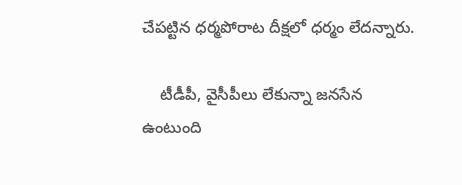చేపట్టిన ధర్మపోరాట దీక్షలో ధర్మం లేదన్నారు.

    టీడీపీ, వైసీపీలు లేకున్నా జనసేన ఉంటుంది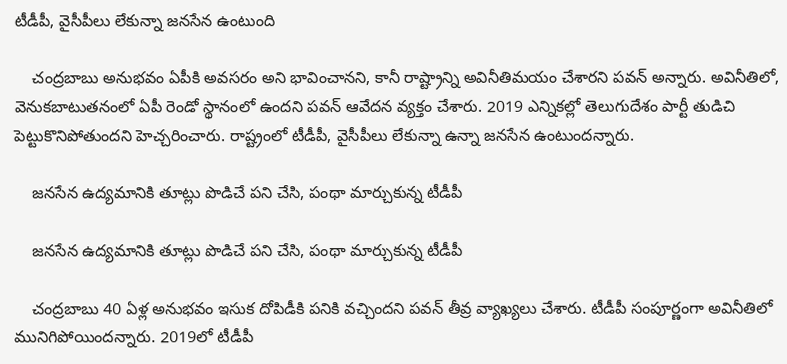టీడీపీ, వైసీపీలు లేకున్నా జనసేన ఉంటుంది

    చంద్రబాబు అనుభవం ఏపీకి అవసరం అని భావించానని, కానీ రాష్ట్రాన్ని అవినీతిమయం చేశారని పవన్ అన్నారు. అవినీతిలో, వెనుకబాటుతనంలో ఏపీ రెండో స్థానంలో ఉందని పవన్ ఆవేదన వ్యక్తం చేశారు. 2019 ఎన్నికల్లో తెలుగుదేశం పార్టీ తుడిచి పెట్టుకొనిపోతుందని హెచ్చరించారు. రాష్ట్రంలో టీడీపీ, వైసీపీలు లేకున్నా ఉన్నా జనసేన ఉంటుందన్నారు.

    జనసేన ఉద్యమానికి తూట్లు పొడిచే పని చేసి, పంథా మార్చుకున్న టీడీపీ

    జనసేన ఉద్యమానికి తూట్లు పొడిచే పని చేసి, పంథా మార్చుకున్న టీడీపీ

    చంద్రబాబు 40 ఏళ్ల అనుభవం ఇసుక దోపిడీకి పనికి వచ్చిందని పవన్ తీవ్ర వ్యాఖ్యలు చేశారు. టీడీపీ సంపూర్ణంగా అవినీతిలో మునిగిపోయిందన్నారు. 2019లో టీడీపీ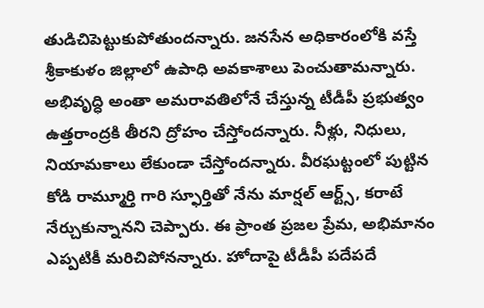తుడిచిపెట్టుకుపోతుందన్నారు. జనసేన అధికారంలోకి వస్తే శ్రీకాకుళం జిల్లాలో ఉపాధి అవకాశాలు పెంచుతామన్నారు. అభివృద్ధి అంతా అమరావతిలోనే చేస్తున్న టీడీపీ ప్రభుత్వం ఉత్తరాంద్రకి తీరని ద్రోహం చేస్తోందన్నారు. నీళ్లు, నిధులు, నియామకాలు లేకుండా చేస్తోందన్నారు. వీరఘట్టంలో పుట్టిన కోడి రామ్మూర్తి గారి స్ఫూర్తితో నేను మార్షల్ ఆర్ట్స్, కరాటే నేర్చుకున్నానని చెప్పారు. ఈ ప్రాంత ప్రజల ప్రేమ, అభిమానం ఎప్పటికీ మరిచిపోనన్నారు. హోదాపై టీడీపీ పదేపదే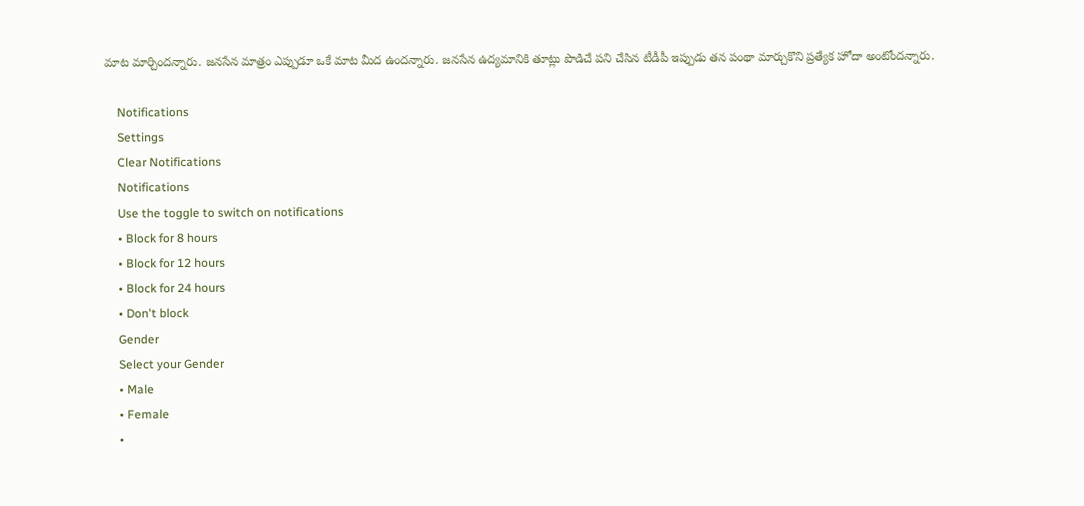మాట మార్చిందన్నారు. జనసేన మాత్రం ఎప్పుడూ ఒకే మాట మీద ఉందన్నారు. జనసేన ఉద్యమానికి తూట్లు పొడిచే పని చేసిన టీడీపీ ఇప్పుడు తన పంథా మార్చుకొని ప్రత్యేక హోదా అంటోందన్నారు.

    Notifications
    Settings
    Clear Notifications
    Notifications
    Use the toggle to switch on notifications
    • Block for 8 hours
    • Block for 12 hours
    • Block for 24 hours
    • Don't block
    Gender
    Select your Gender
    • Male
    • Female
    •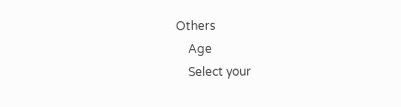Others
    Age
    Select your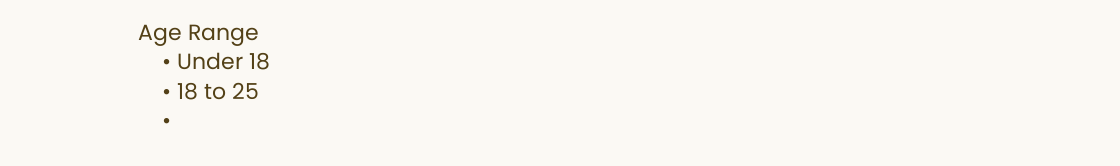Age Range
    • Under 18
    • 18 to 25
    •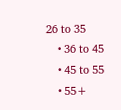26 to 35
    • 36 to 45
    • 45 to 55
    • 55+